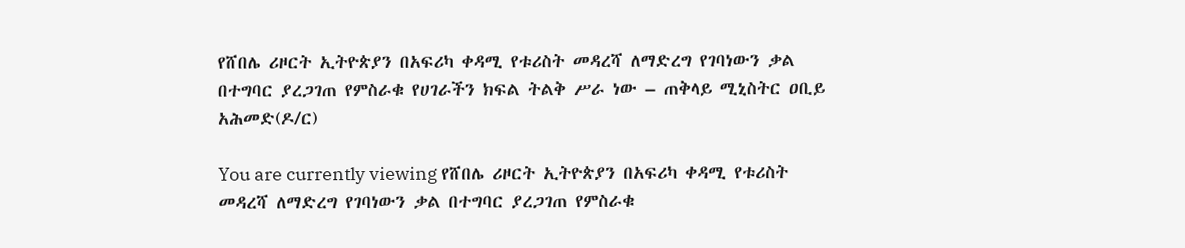የሸበሌ ሪዞርት ኢትዮጵያን በአፍሪካ ቀዳሚ የቱሪስት መዳረሻ ለማድረግ የገባነውን ቃል በተግባር ያረጋገጠ የምስራቁ የሀገራችን ክፍል ትልቅ ሥራ ነው – ጠቅላይ ሚኒስትር ዐቢይ አሕመድ(ዶ/ር)

You are currently viewing የሸበሌ ሪዞርት ኢትዮጵያን በአፍሪካ ቀዳሚ የቱሪስት መዳረሻ ለማድረግ የገባነውን ቃል በተግባር ያረጋገጠ የምስራቁ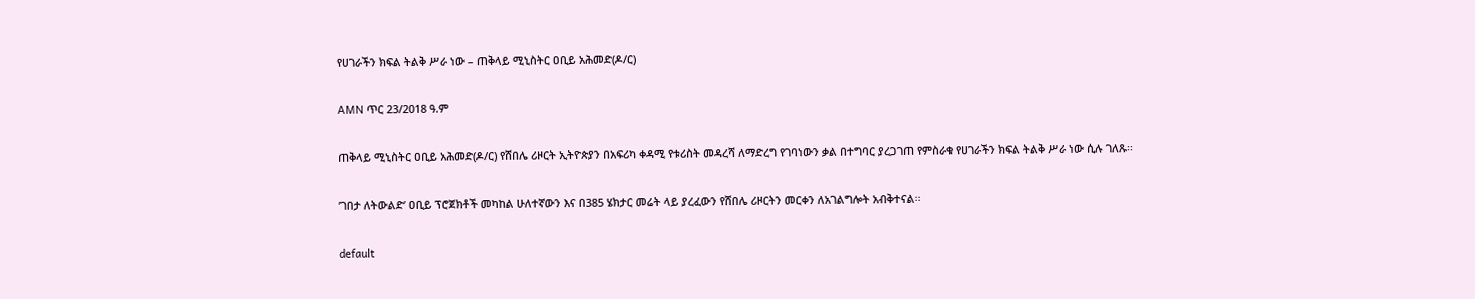የሀገራችን ክፍል ትልቅ ሥራ ነው – ጠቅላይ ሚኒስትር ዐቢይ አሕመድ(ዶ/ር)

AMN ጥር 23/2018 ዓ.ም

ጠቅላይ ሚኒስትር ዐቢይ አሕመድ(ዶ/ር) የሸበሌ ሪዞርት ኢትዮጵያን በአፍሪካ ቀዳሚ የቱሪስት መዳረሻ ለማድረግ የገባነውን ቃል በተግባር ያረጋገጠ የምስራቁ የሀገራችን ክፍል ትልቅ ሥራ ነው ሲሉ ገለጹ፡፡

’ገበታ ለትውልድ’ ዐቢይ ፕሮጀክቶች መካከል ሁለተኛውን እና በ385 ሄክታር መሬት ላይ ያረፈውን የሸበሌ ሪዞርትን መርቀን ለአገልግሎት አብቅተናል፡፡

default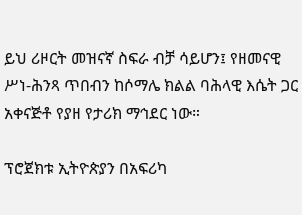ይህ ሪዞርት መዝናኛ ስፍራ ብቻ ሳይሆን፤ የዘመናዊ ሥነ-ሕንጻ ጥበብን ከሶማሌ ክልል ባሕላዊ እሴት ጋር አቀናጅቶ የያዘ የታሪክ ማኅደር ነው።

ፕሮጀክቱ ኢትዮጵያን በአፍሪካ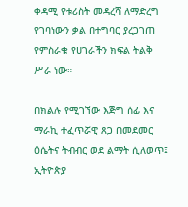ቀዳሚ የቱሪስት መዳረሻ ለማድረግ የገባነውን ቃል በተግባር ያረጋገጠ የምስራቁ የሀገራችን ክፍል ትልቅ ሥራ ነው።

በክልሉ የሚገኘው እጅግ ሰፊ እና ማራኪ ተፈጥሯዊ ጸጋ በመደመር ዕሴትና ትብብር ወደ ልማት ሲለወጥ፤ ኢትዮጵያ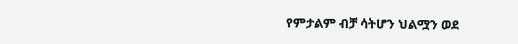የምታልም ብቻ ሳትሆን ህልሟን ወደ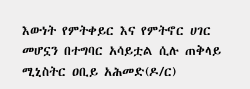እውነት የምትቀይር እና የምትኖር ሀገር መሆኗን በተግባር አሳይቷል ሲሉ ጠቅላይ ሚኒስትር ዐቢይ አሕመድ(ዶ/ር)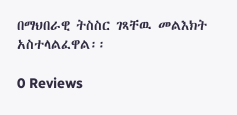በማህበራዊ ትስስር ገጻቸዉ መልእክት አስተላልፈዋል፡፡

0 Reviews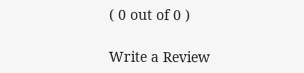( 0 out of 0 )

Write a Review